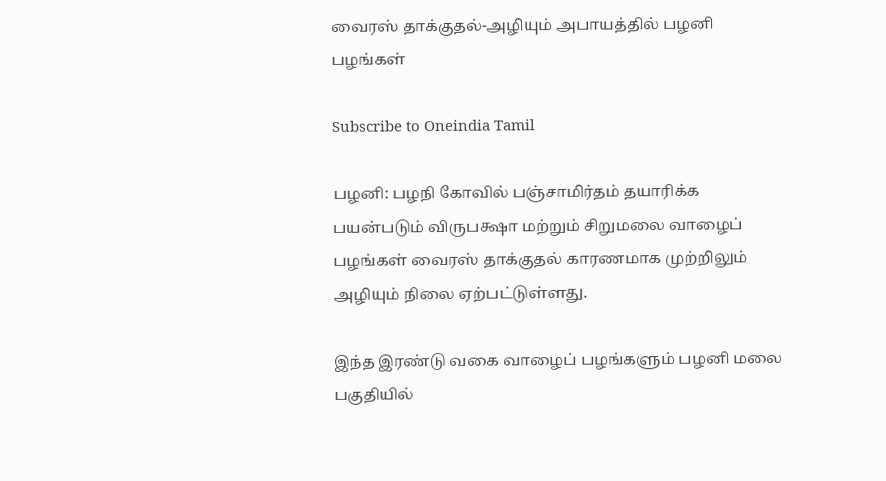வைரஸ் தாக்குதல்-அழியும் அபாயத்தில் பழனி பழங்கள்

Subscribe to Oneindia Tamil

பழனி: பழநி கோவில் பஞ்சாமிர்தம் தயாரிக்க பயன்படும் விருபக்ஷா மற்றும் சிறுமலை வாழைப் பழங்கள் வைரஸ் தாக்குதல் காரணமாக முற்றிலும் அழியும் நிலை ஏற்பட்டுள்ளது.

இந்த இரண்டு வகை வாழைப் பழங்களும் பழனி மலை பகுதியில்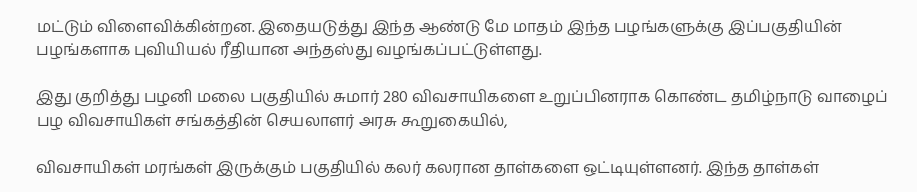மட்டும் விளைவிக்கின்றன. இதையடுத்து இந்த ஆண்டு மே மாதம் இந்த பழங்களுக்கு இப்பகுதியின் பழங்களாக புவியியல் ரீதியான அந்தஸ்து வழங்கப்பட்டுள்ளது.

இது குறித்து பழனி மலை பகுதியில் சுமார் 280 விவசாயிகளை உறுப்பினராக கொண்ட தமிழ்நாடு வாழைப் பழ விவசாயிகள் சங்கத்தின் செயலாளர் அரசு கூறுகையில்,

விவசாயிகள் மரங்கள் இருக்கும் பகுதியில் கலர் கலரான தாள்களை ஒட்டியுள்ளனர். இந்த தாள்கள்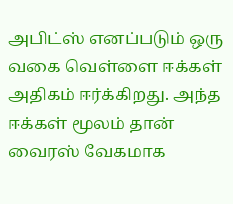அபிட்ஸ் எனப்படும் ஒரு வகை வெள்ளை ஈக்கள் அதிகம் ஈர்க்கிறது. அந்த ஈக்கள் மூலம் தான் வைரஸ் வேகமாக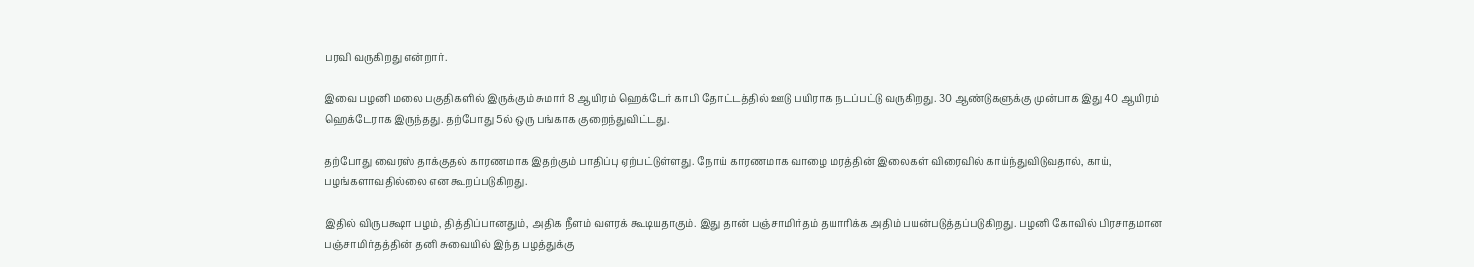பரவி வருகிறது என்றார்.

இவை பழனி மலை பகுதிகளில் இருக்கும் சுமார் 8 ஆயிரம் ஹெக்டேர் காபி தோட்டத்தில் ஊடு பயிராக நடப்பட்டு வருகிறது. 30 ஆண்டுகளுக்கு முன்பாக இது 40 ஆயிரம் ஹெக்டேராக இருந்தது. தற்போது 5ல் ஒரு பங்காக குறைந்துவிட்டது.

தற்போது வைரஸ் தாக்குதல் காரணமாக இதற்கும் பாதிப்பு ஏற்பட்டுள்ளது. நோய் காரணமாக வாழை மரத்தின் இலைகள் விரைவில் காய்ந்துவிடுவதால், காய், பழங்களாவதில்லை என கூறப்படுகிறது.

இதில் விருபக்ஷா பழம், தித்திப்பானதும், அதிக நீளம் வளரக் கூடியதாகும். இது தான் பஞ்சாமிர்தம் தயாரிக்க அதிம் பயன்படுத்தப்படுகிறது. பழனி கோவில் பிரசாதமான பஞ்சாமிர்தத்தின் தனி சுவையில் இந்த பழத்துக்கு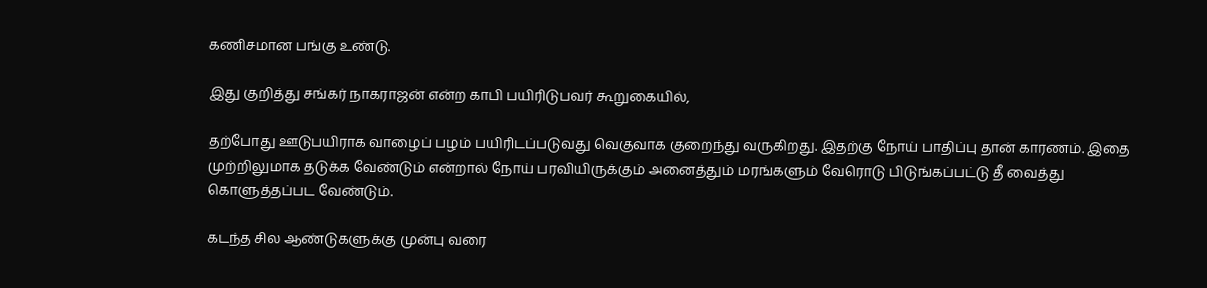கணிசமான பங்கு உண்டு.

இது குறித்து சங்கர் நாகராஜன் என்ற காபி பயிரிடுபவர் கூறுகையில்,

தற்போது ஊடுபயிராக வாழைப் பழம் பயிரிடப்படுவது வெகுவாக குறைந்து வருகிறது. இதற்கு நோய் பாதிப்பு தான் காரணம். இதை முற்றிலுமாக தடுக்க வேண்டும் என்றால் நோய் பரவியிருக்கும் அனைத்தும் மரங்களும் வேரொடு பிடுங்கப்பட்டு தீ வைத்து கொளுத்தப்பட வேண்டும்.

கடந்த சில ஆண்டுகளுக்கு முன்பு வரை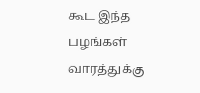கூட இந்த பழங்கள் வாரத்துக்கு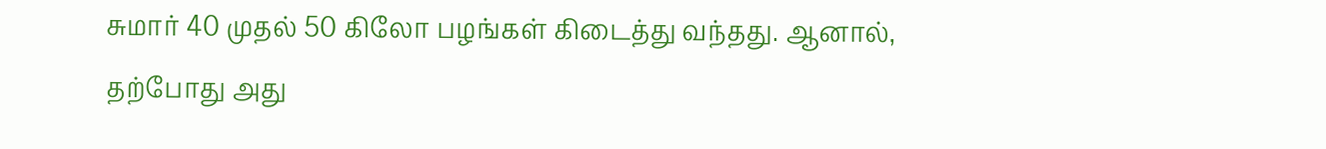சுமார் 40 முதல் 50 கிலோ பழங்கள் கிடைத்து வந்தது. ஆனால், தற்போது அது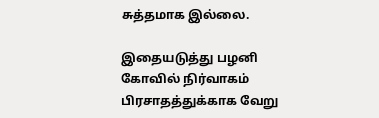சுத்தமாக இல்லை.

இதையடுத்து பழனி கோவில் நிர்வாகம் பிரசாதத்துக்காக வேறு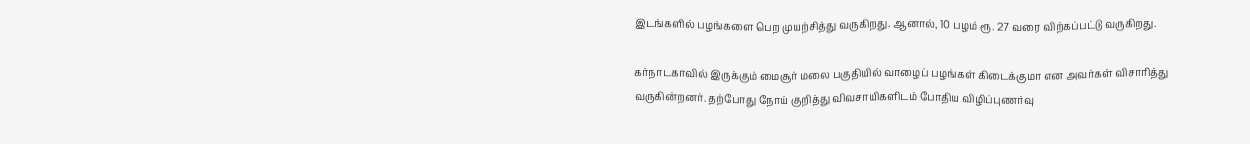இடங்களில் பழங்களை பெற முயற்சித்து வருகிறது. ஆனால், 10 பழம் ரூ. 27 வரை விற்கப்பட்டு வருகிறது.

கர்நாடகாவில் இருக்கும் மைசூர் மலை பகுதியில் வாழைப் பழங்கள் கிடைக்குமா என அவர்கள் விசாரித்து வருகின்றனர். தற்போது நோய் குறித்து விவசாயிகளிடம் போதிய விழிப்புணர்வு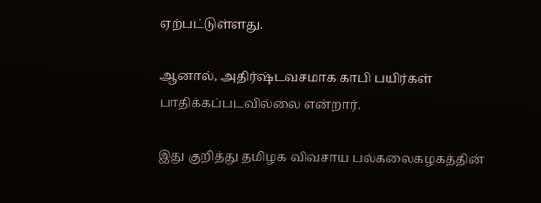ஏற்பட்டுள்ளது.

ஆனால், அதிர்ஷ்டவசமாக காபி பயிர்கள் பாதிக்கப்படவில்லை என்றார்.

இது குறித்து தமிழக விவசாய பல்கலைகழகத்தின்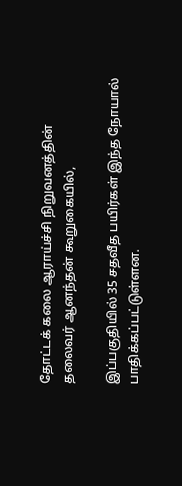தோட்டக் கலை ஆராய்ச்சி நிறுவனத்தின் தலைவர் ஆனந்தன் கூறுகையில்,

இப்பகுதியில் 35 சதவீத பயிர்கள் இந்த நோயால் பாதிக்கப்பட்டுள்ளன.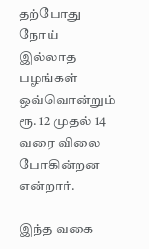தற்போது நோய் இல்லாத பழங்கள் ஒவ்வொன்றும் ரூ. 12 முதல் 14 வரை விலை போகின்றன என்றார்.

இந்த வகை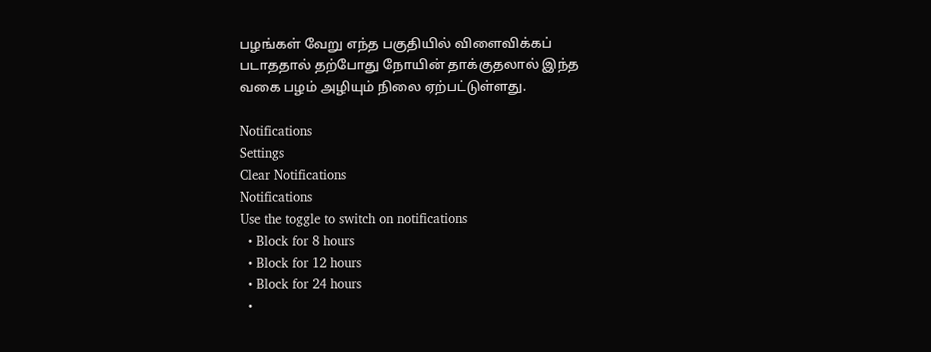பழங்கள் வேறு எந்த பகுதியில் விளைவிக்கப் படாததால் தற்போது நோயின் தாக்குதலால் இந்த வகை பழம் அழியும் நிலை ஏற்பட்டுள்ளது.

Notifications
Settings
Clear Notifications
Notifications
Use the toggle to switch on notifications
  • Block for 8 hours
  • Block for 12 hours
  • Block for 24 hours
  •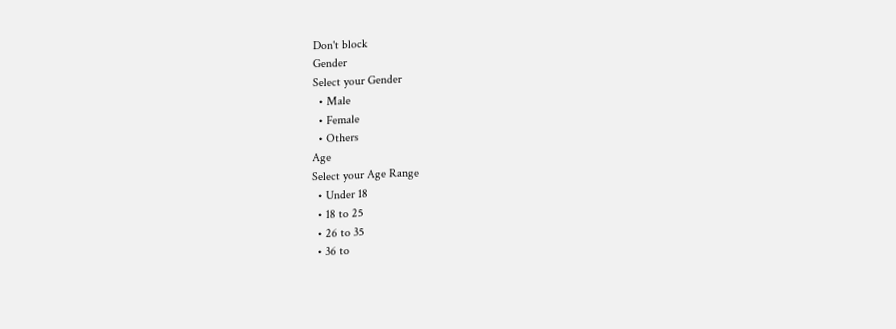Don't block
Gender
Select your Gender
  • Male
  • Female
  • Others
Age
Select your Age Range
  • Under 18
  • 18 to 25
  • 26 to 35
  • 36 to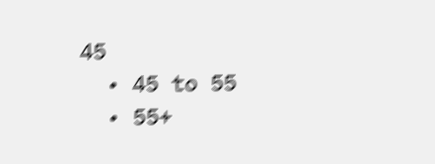45
  • 45 to 55
  • 55+